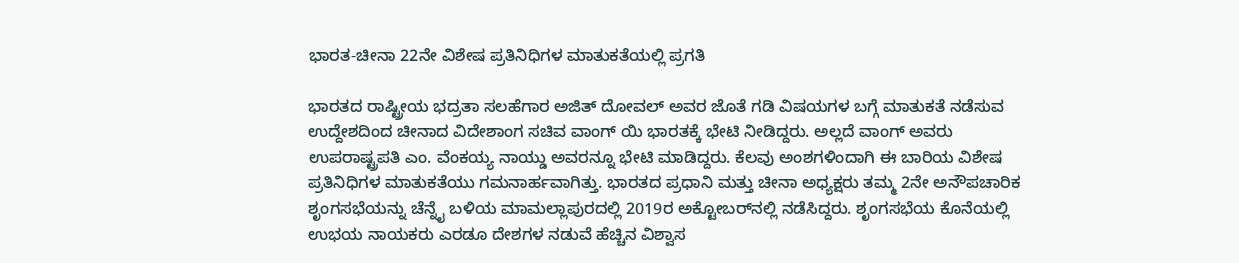ಭಾರತ-ಚೀನಾ 22ನೇ ವಿಶೇಷ ಪ್ರತಿನಿಧಿಗಳ ಮಾತುಕತೆಯಲ್ಲಿ ಪ್ರಗತಿ

ಭಾರತದ ರಾಷ್ಟ್ರೀಯ ಭದ್ರತಾ ಸಲಹೆಗಾರ ಅಜಿತ್ ದೋವಲ್ ಅವರ ಜೊತೆ ಗಡಿ ವಿಷಯಗಳ ಬಗ್ಗೆ ಮಾತುಕತೆ ನಡೆಸುವ ಉದ್ದೇಶದಿಂದ ಚೀನಾದ ವಿದೇಶಾಂಗ ಸಚಿವ ವಾಂಗ್ ಯಿ ಭಾರತಕ್ಕೆ ಭೇಟಿ ನೀಡಿದ್ದರು. ಅಲ್ಲದೆ ವಾಂಗ್ ಅವರು ಉಪರಾಷ್ಟ್ರಪತಿ ಎಂ. ವೆಂಕಯ್ಯ ನಾಯ್ಡು ಅವರನ್ನೂ ಭೇಟಿ ಮಾಡಿದ್ದರು. ಕೆಲವು ಅಂಶಗಳಿಂದಾಗಿ ಈ ಬಾರಿಯ ವಿಶೇಷ ಪ್ರತಿನಿಧಿಗಳ ಮಾತುಕತೆಯು ಗಮನಾರ್ಹವಾಗಿತ್ತು. ಭಾರತದ ಪ್ರಧಾನಿ ಮತ್ತು ಚೀನಾ ಅಧ್ಯಕ್ಷರು ತಮ್ಮ 2ನೇ ಅನೌಪಚಾರಿಕ ಶೃಂಗಸಭೆಯನ್ನು ಚೆನ್ನೈ ಬಳಿಯ ಮಾಮಲ್ಲಾಪುರದಲ್ಲಿ 2019ರ ಅಕ್ಟೋಬರ್‌ನಲ್ಲಿ ನಡೆಸಿದ್ದರು. ಶೃಂಗಸಭೆಯ ಕೊನೆಯಲ್ಲಿ ಉಭಯ ನಾಯಕರು ಎರಡೂ ದೇಶಗಳ ನಡುವೆ ಹೆಚ್ಚಿನ ವಿಶ್ವಾಸ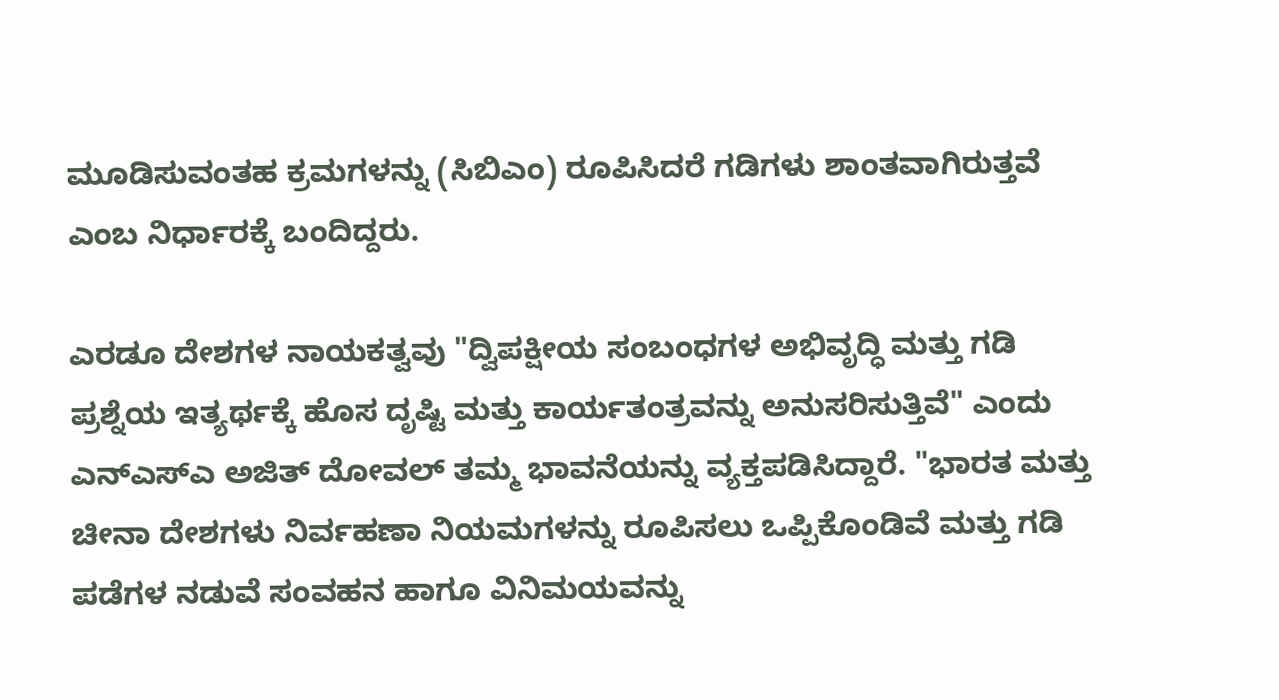ಮೂಡಿಸುವಂತಹ ಕ್ರಮಗಳನ್ನು (ಸಿಬಿಎಂ) ರೂಪಿಸಿದರೆ ಗಡಿಗಳು ಶಾಂತವಾಗಿರುತ್ತವೆ ಎಂಬ ನಿರ್ಧಾರಕ್ಕೆ ಬಂದಿದ್ದರು.

ಎರಡೂ ದೇಶಗಳ ನಾಯಕತ್ವವು "ದ್ವಿಪಕ್ಷೀಯ ಸಂಬಂಧಗಳ ಅಭಿವೃದ್ಧಿ ಮತ್ತು ಗಡಿ ಪ್ರಶ್ನೆಯ ಇತ್ಯರ್ಥಕ್ಕೆ ಹೊಸ ದೃಷ್ಟಿ ಮತ್ತು ಕಾರ್ಯತಂತ್ರವನ್ನು ಅನುಸರಿಸುತ್ತಿವೆ" ಎಂದು ಎನ್ಎಸ್ಎ ಅಜಿತ್ ದೋವಲ್ ತಮ್ಮ ಭಾವನೆಯನ್ನು ವ್ಯಕ್ತಪಡಿಸಿದ್ದಾರೆ. "ಭಾರತ ಮತ್ತು ಚೀನಾ ದೇಶಗಳು ನಿರ್ವಹಣಾ ನಿಯಮಗಳನ್ನು ರೂಪಿಸಲು ಒಪ್ಪಿಕೊಂಡಿವೆ ಮತ್ತು ಗಡಿ ಪಡೆಗಳ ನಡುವೆ ಸಂವಹನ ಹಾಗೂ ವಿನಿಮಯವನ್ನು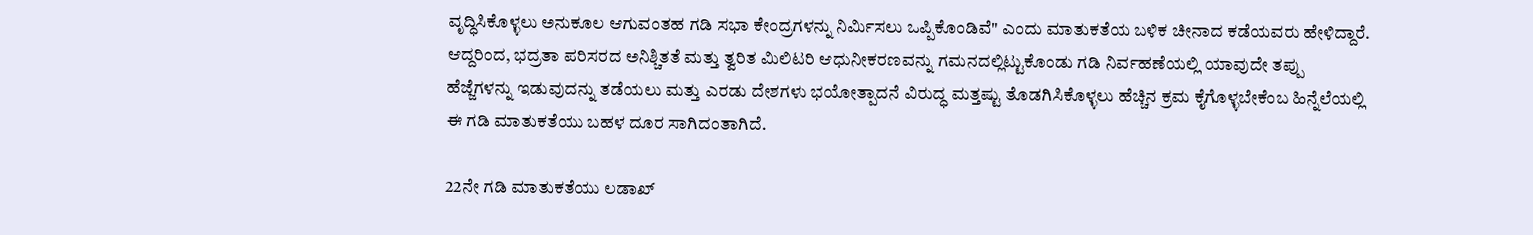ವೃದ್ಧಿಸಿಕೊಳ್ಳಲು ಅನುಕೂಲ ಆಗುವಂತಹ ಗಡಿ ಸಭಾ ಕೇಂದ್ರಗಳನ್ನು ನಿರ್ಮಿಸಲು‌ ಒಪ್ಪಿಕೊಂಡಿವೆ" ಎಂದು ಮಾತುಕತೆಯ ಬಳಿಕ ಚೀನಾದ ಕಡೆಯವರು ಹೇಳಿದ್ದಾರೆ. ಆದ್ದರಿಂದ, ಭದ್ರತಾ ಪರಿಸರದ ಅನಿಶ್ಚಿತತೆ ಮತ್ತು ತ್ವರಿತ ಮಿಲಿಟರಿ ಆಧುನೀಕರಣವನ್ನು ಗಮನದಲ್ಲಿಟ್ಟುಕೊಂಡು ಗಡಿ ನಿರ್ವಹಣೆಯಲ್ಲಿ ಯಾವುದೇ ತಪ್ಪು ಹೆಜ್ಜೆಗಳನ್ನು ಇಡುವುದನ್ನು ತಡೆಯಲು ಮತ್ತು ಎರಡು ದೇಶಗಳು ಭಯೋತ್ಪಾದನೆ ವಿರುದ್ಧ ಮತ್ತಷ್ಟು ತೊಡಗಿಸಿಕೊಳ್ಳಲು ಹೆಚ್ಚಿನ ಕ್ರಮ ಕೈಗೊಳ್ಳಬೇಕೆಂಬ ಹಿನ್ನೆಲೆಯಲ್ಲಿ ಈ ಗಡಿ ಮಾತುಕತೆಯು ಬಹಳ ದೂರ ಸಾಗಿದಂತಾಗಿದೆ.

22ನೇ ಗಡಿ ಮಾತುಕತೆಯು ಲಡಾಖ್‌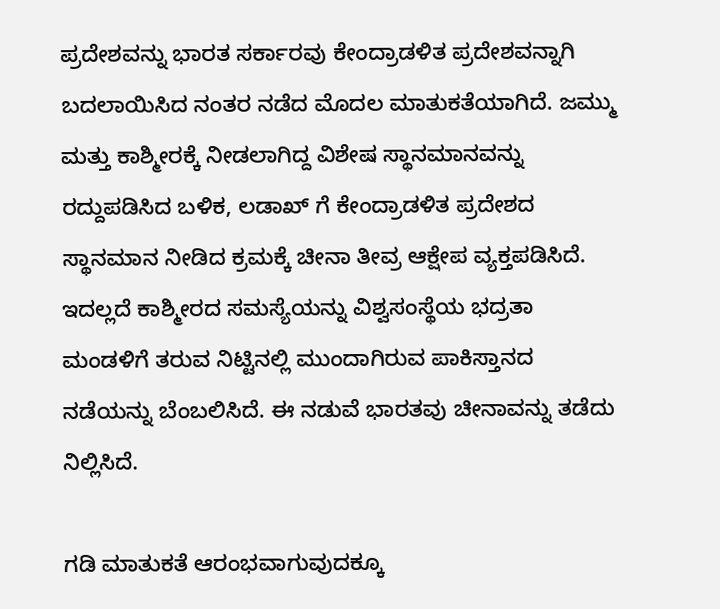ಪ್ರದೇಶವನ್ನು ಭಾರತ ಸರ್ಕಾರವು ಕೇಂದ್ರಾಡಳಿತ ಪ್ರದೇಶವನ್ನಾಗಿ ಬದಲಾಯಿಸಿದ ನಂತರ ನಡೆದ ಮೊದಲ ಮಾತುಕತೆಯಾಗಿದೆ. ಜಮ್ಮು ಮತ್ತು ಕಾಶ್ಮೀರಕ್ಕೆ ನೀಡಲಾಗಿದ್ದ ವಿಶೇಷ ಸ್ಥಾನಮಾನವನ್ನು ರದ್ದುಪಡಿಸಿದ ಬಳಿಕ, ಲಡಾಖ್ ಗೆ ಕೇಂದ್ರಾಡಳಿತ ಪ್ರದೇಶದ ಸ್ಥಾನಮಾನ ನೀಡಿದ ಕ್ರಮಕ್ಕೆ ಚೀನಾ ತೀವ್ರ ಆಕ್ಷೇಪ ವ್ಯಕ್ತಪಡಿಸಿದೆ. ಇದಲ್ಲದೆ ಕಾಶ್ಮೀರದ ಸಮಸ್ಯೆಯನ್ನು ವಿಶ್ವಸಂಸ್ಥೆಯ ಭದ್ರತಾ ಮಂಡಳಿಗೆ ತರುವ ನಿಟ್ಟಿನಲ್ಲಿ ಮುಂದಾಗಿರುವ ಪಾಕಿಸ್ತಾನದ ನಡೆಯನ್ನು ಬೆಂಬಲಿಸಿದೆ. ಈ ನಡುವೆ ಭಾರತವು ಚೀನಾವನ್ನು ತಡೆದು ನಿಲ್ಲಿಸಿದೆ.

ಗಡಿ ಮಾತುಕತೆ ಆರಂಭವಾಗುವುದಕ್ಕೂ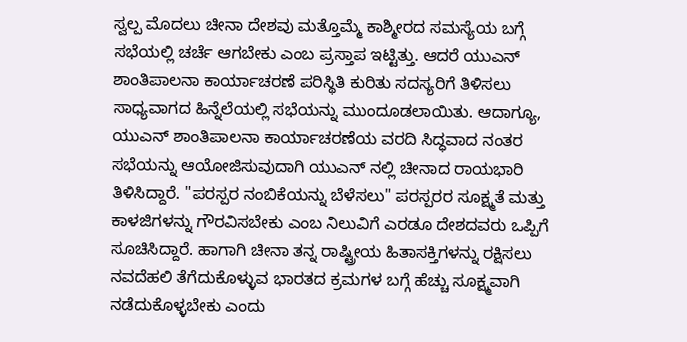ಸ್ವಲ್ಪ ಮೊದಲು ಚೀನಾ ದೇಶವು ಮತ್ತೊಮ್ಮೆ ಕಾಶ್ಮೀರದ ಸಮಸ್ಯೆಯ ಬಗ್ಗೆ ಸಭೆಯಲ್ಲಿ ಚರ್ಚೆ ಆಗಬೇಕು ಎಂಬ ಪ್ರಸ್ತಾಪ ಇಟ್ಟಿತ್ತು. ಆದರೆ ಯುಎನ್ ಶಾಂತಿಪಾಲನಾ ಕಾರ್ಯಾಚರಣೆ ಪರಿಸ್ಥಿತಿ ಕುರಿತು ಸದಸ್ಯರಿಗೆ ತಿಳಿಸಲು ಸಾಧ್ಯವಾಗದ ಹಿನ್ನೆಲೆಯಲ್ಲಿ ಸಭೆಯನ್ನು ಮುಂದೂಡಲಾಯಿತು. ಆದಾಗ್ಯೂ, ಯುಎನ್ ಶಾಂತಿಪಾಲನಾ ಕಾರ್ಯಾಚರಣೆಯ ವರದಿ ಸಿದ್ಧವಾದ ನಂತರ ಸಭೆಯನ್ನು ಆಯೋಜಿಸುವುದಾಗಿ ಯುಎನ್ ನಲ್ಲಿ ಚೀನಾದ ರಾಯಭಾರಿ ತಿಳಿಸಿದ್ದಾರೆ. "ಪರಸ್ಪರ ನಂಬಿಕೆಯನ್ನು ಬೆಳೆಸಲು" ಪರಸ್ಪರರ ಸೂಕ್ಷ್ಮತೆ ಮತ್ತು ಕಾಳಜಿಗಳನ್ನು ಗೌರವಿಸಬೇಕು ಎಂಬ ನಿಲುವಿಗೆ ಎರಡೂ ದೇಶದವರು ಒಪ್ಪಿಗೆ ಸೂಚಿಸಿದ್ದಾರೆ. ಹಾಗಾಗಿ ಚೀನಾ ತನ್ನ ರಾಷ್ಟ್ರೀಯ ಹಿತಾಸಕ್ತಿಗಳನ್ನು ರಕ್ಷಿಸಲು ನವದೆಹಲಿ ತೆಗೆದುಕೊಳ್ಳುವ ಭಾರತದ ಕ್ರಮಗಳ ಬಗ್ಗೆ ಹೆಚ್ಚು ಸೂಕ್ಷ್ಮವಾಗಿ ನಡೆದುಕೊಳ್ಳಬೇಕು ಎಂದು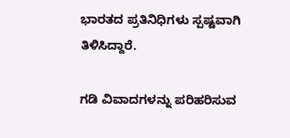ಭಾರತದ ಪ್ರತಿನಿಧಿಗಳು ಸ್ಪಷ್ಟವಾಗಿ ತಿಳಿಸಿದ್ದಾರೆ.

ಗಡಿ ವಿವಾದಗಳನ್ನು ಪರಿಹರಿಸುವ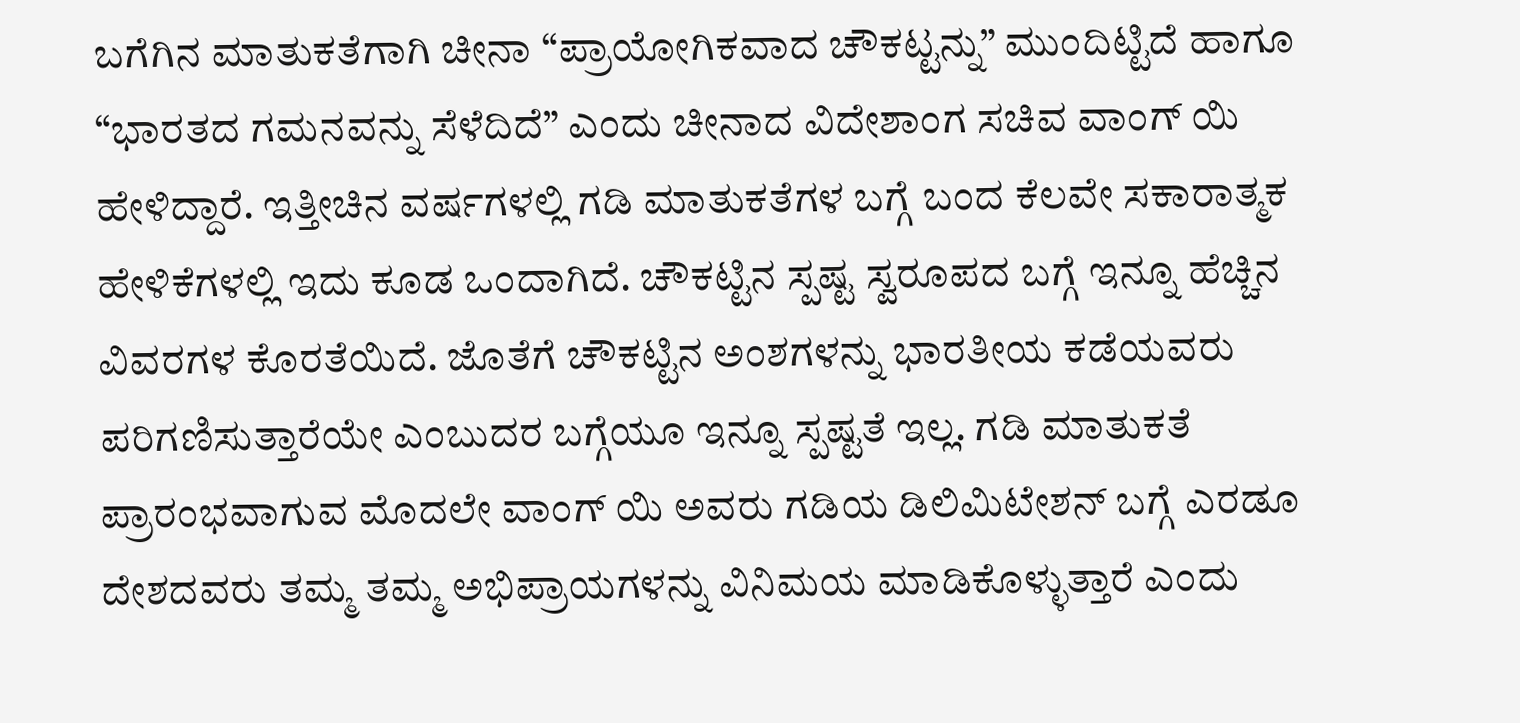ಬಗೆಗಿನ ಮಾತುಕತೆಗಾಗಿ ಚೀನಾ “ಪ್ರಾಯೋಗಿಕವಾದ ಚೌಕಟ್ಟನ್ನು” ಮುಂದಿಟ್ಟಿದೆ ಹಾಗೂ “ಭಾರತದ ಗಮನವನ್ನು ಸೆಳೆದಿದೆ” ಎಂದು ಚೀನಾದ ವಿದೇಶಾಂಗ ಸಚಿವ ವಾಂಗ್ ಯಿ ಹೇಳಿದ್ದಾರೆ. ಇತ್ತೀಚಿನ ವರ್ಷಗಳಲ್ಲಿ ಗಡಿ ಮಾತುಕತೆಗಳ ಬಗ್ಗೆ ಬಂದ ಕೆಲವೇ ಸಕಾರಾತ್ಮಕ ಹೇಳಿಕೆಗಳಲ್ಲಿ ಇದು ಕೂಡ ಒಂದಾಗಿದೆ. ಚೌಕಟ್ಟಿನ ಸ್ಪಷ್ಟ ಸ್ವರೂಪದ ಬಗ್ಗೆ ಇನ್ನೂ ಹೆಚ್ಚಿನ ವಿವರಗಳ ಕೊರತೆಯಿದೆ. ಜೊತೆಗೆ ಚೌಕಟ್ಟಿನ ಅಂಶಗಳನ್ನು ಭಾರತೀಯ ಕಡೆಯವರು ಪರಿಗಣಿಸುತ್ತಾರೆಯೇ ಎಂಬುದರ ಬಗ್ಗೆಯೂ ಇನ್ನೂ ಸ್ಪಷ್ಟತೆ ಇಲ್ಲ. ಗಡಿ ಮಾತುಕತೆ ಪ್ರಾರಂಭವಾಗುವ ಮೊದಲೇ ವಾಂಗ್ ಯಿ ಅವರು ಗಡಿಯ ಡಿಲಿಮಿಟೇಶನ್ ಬಗ್ಗೆ ಎರಡೂ ದೇಶದವರು ತಮ್ಮ ತಮ್ಮ ಅಭಿಪ್ರಾಯಗಳನ್ನು ವಿನಿಮಯ ಮಾಡಿಕೊಳ್ಳುತ್ತಾರೆ ಎಂದು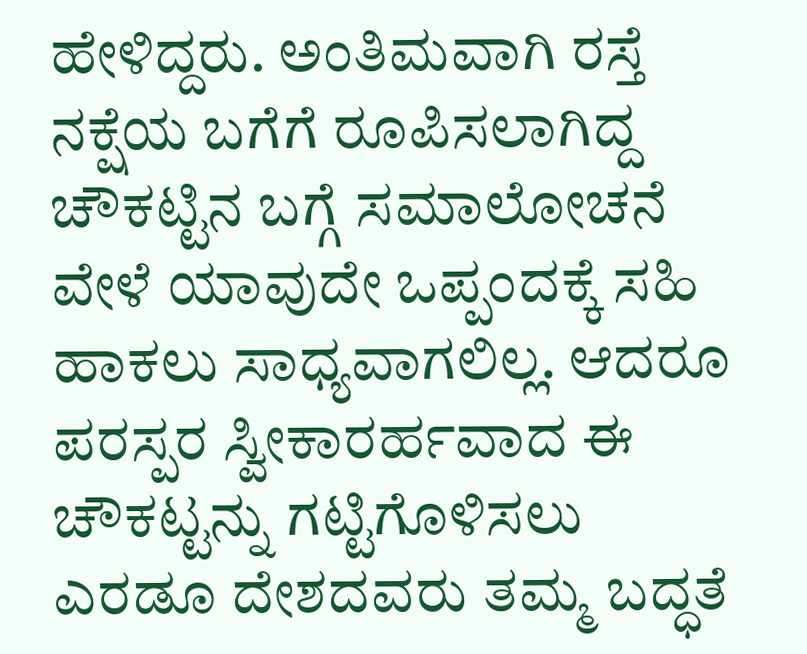ಹೇಳಿದ್ದರು. ಅಂತಿಮವಾಗಿ ರಸ್ತೆ ನಕ್ಷೆಯ ಬಗೆಗೆ ರೂಪಿಸಲಾಗಿದ್ದ ಚೌಕಟ್ಟಿನ ಬಗ್ಗೆ ಸಮಾಲೋಚನೆ ವೇಳೆ ಯಾವುದೇ ಒಪ್ಪಂದಕ್ಕೆ ಸಹಿ ಹಾಕಲು ಸಾಧ್ಯವಾಗಲಿಲ್ಲ. ಆದರೂ ಪರಸ್ಪರ ಸ್ವೀಕಾರರ್ಹವಾದ ಈ ಚೌಕಟ್ಟನ್ನು ಗಟ್ಟಿಗೊಳಿಸಲು ಎರಡೂ ದೇಶದವರು ತಮ್ಮ ಬದ್ಧತೆ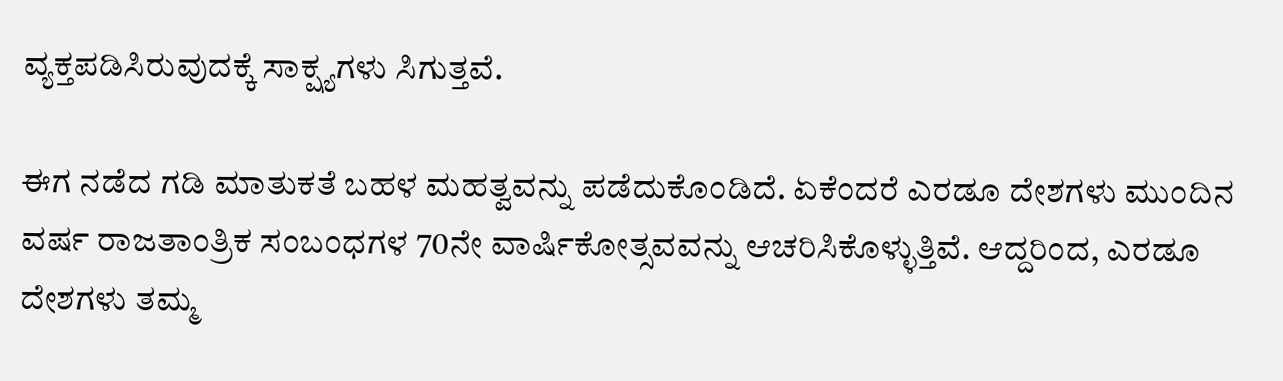ವ್ಯಕ್ತಪಡಿಸಿರುವುದಕ್ಕೆ ಸಾಕ್ಷ್ಯಗಳು ಸಿಗುತ್ತವೆ.

ಈಗ ನಡೆದ ಗಡಿ ಮಾತುಕತೆ ಬಹಳ ಮಹತ್ವವನ್ನು ಪಡೆದುಕೊಂಡಿದೆ. ಏಕೆಂದರೆ ಎರಡೂ ದೇಶಗಳು ಮುಂದಿನ ವರ್ಷ ರಾಜತಾಂತ್ರಿಕ ಸಂಬಂಧಗಳ 70ನೇ ವಾರ್ಷಿಕೋತ್ಸವವನ್ನು ಆಚರಿಸಿಕೊಳ್ಳುತ್ತಿವೆ. ಆದ್ದರಿಂದ, ಎರಡೂ ದೇಶಗಳು ತಮ್ಮ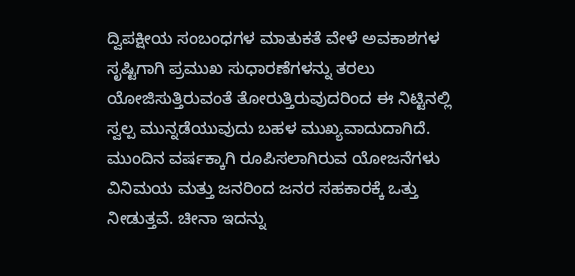ದ್ವಿಪಕ್ಷೀಯ ಸಂಬಂಧಗಳ ಮಾತುಕತೆ ವೇಳೆ ಅವಕಾಶಗಳ ಸೃಷ್ಟಿಗಾಗಿ ಪ್ರಮುಖ ಸುಧಾರಣೆಗಳನ್ನು ತರಲು ಯೋಜಿಸುತ್ತಿರುವಂತೆ ತೋರುತ್ತಿರುವುದರಿಂದ ಈ ನಿಟ್ಟಿನಲ್ಲಿ ಸ್ವಲ್ಪ ಮುನ್ನಡೆಯುವುದು ಬಹಳ ಮುಖ್ಯವಾದುದಾಗಿದೆ. ಮುಂದಿನ ವರ್ಷಕ್ಕಾಗಿ ರೂಪಿಸಲಾಗಿರುವ ಯೋಜನೆಗಳು ವಿನಿಮಯ ಮತ್ತು ಜನರಿಂದ ಜನರ ಸಹಕಾರಕ್ಕೆ ಒತ್ತು ನೀಡುತ್ತವೆ. ಚೀನಾ ಇದನ್ನು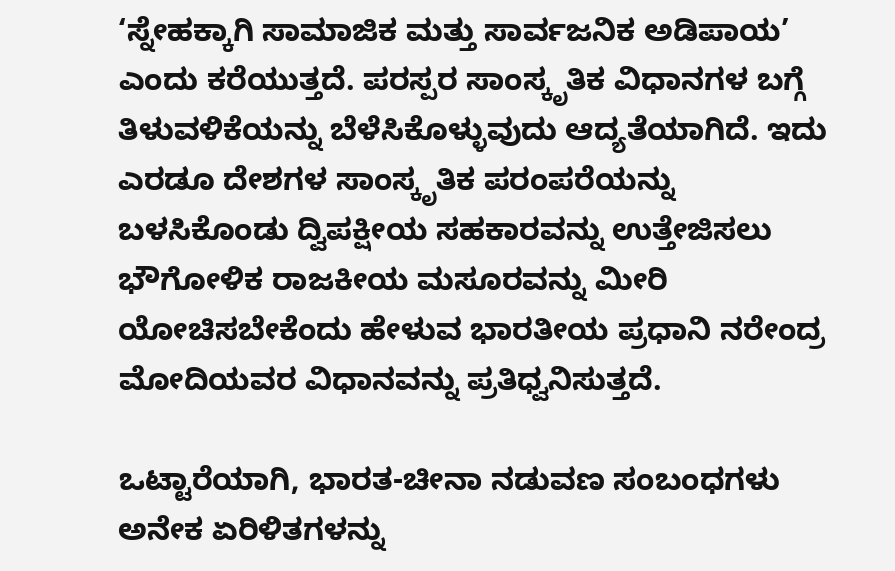‘ಸ್ನೇಹಕ್ಕಾಗಿ ಸಾಮಾಜಿಕ ಮತ್ತು ಸಾರ್ವಜನಿಕ ಅಡಿಪಾಯ’ ಎಂದು ಕರೆಯುತ್ತದೆ. ಪರಸ್ಪರ ಸಾಂಸ್ಕೃತಿಕ ವಿಧಾನಗಳ ಬಗ್ಗೆ ತಿಳುವಳಿಕೆಯನ್ನು ಬೆಳೆಸಿಕೊಳ್ಳುವುದು ಆದ್ಯತೆಯಾಗಿದೆ. ಇದು ಎರಡೂ ದೇಶಗಳ ಸಾಂಸ್ಕೃತಿಕ ಪರಂಪರೆಯನ್ನು ಬಳಸಿಕೊಂಡು ದ್ವಿಪಕ್ಷೀಯ ಸಹಕಾರವನ್ನು ಉತ್ತೇಜಿಸಲು ಭೌಗೋಳಿಕ ರಾಜಕೀಯ ಮಸೂರವನ್ನು ಮೀರಿ ಯೋಚಿಸಬೇಕೆಂದು ಹೇಳುವ ಭಾರತೀಯ ಪ್ರಧಾನಿ ನರೇಂದ್ರ ಮೋದಿಯವರ ವಿಧಾನವನ್ನು ಪ್ರತಿಧ್ವನಿಸುತ್ತದೆ.

ಒಟ್ಟಾರೆಯಾಗಿ, ಭಾರತ-ಚೀನಾ ನಡುವಣ ಸಂಬಂಧಗಳು ಅನೇಕ ಏರಿಳಿತಗಳನ್ನು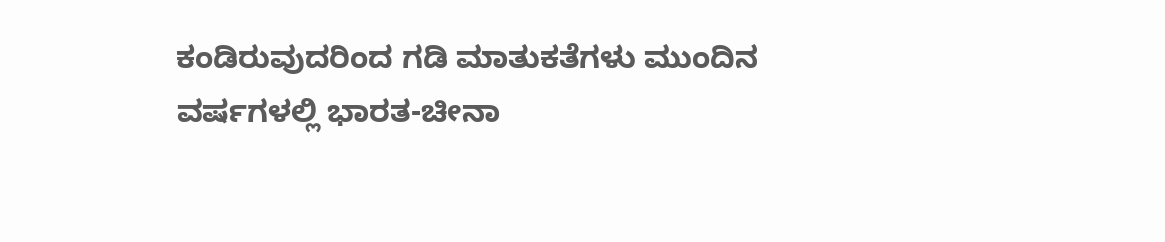ಕಂಡಿರುವುದರಿಂದ ಗಡಿ ಮಾತುಕತೆಗಳು ಮುಂದಿನ ವರ್ಷಗಳಲ್ಲಿ ಭಾರತ-ಚೀನಾ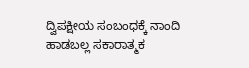ದ್ವಿಪಕ್ಷೀಯ ಸಂಬಂಧಕ್ಕೆ ನಾಂದಿ ಹಾಡಬಲ್ಲ ಸಕಾರಾತ್ಮಕ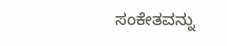ಸಂಕೇತವನ್ನು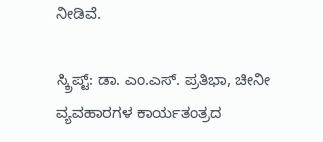ನೀಡಿವೆ.

ಸ್ಕ್ರಿಪ್ಟ್: ಡಾ. ಎಂ.ಎಸ್. ಪ್ರತಿಭಾ, ಚೀನೀ ವ್ಯವಹಾರಗಳ ಕಾರ್ಯತಂತ್ರದ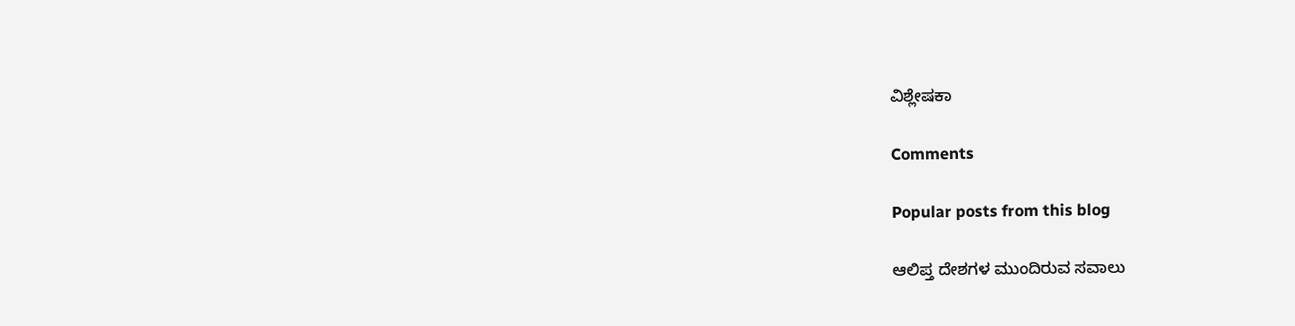ವಿಶ್ಲೇಷಕಾ

Comments

Popular posts from this blog

ಆಲಿಪ್ತ ದೇಶಗಳ ಮುಂದಿರುವ ಸವಾಲು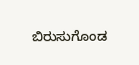ಬಿರುಸುಗೊಂಡ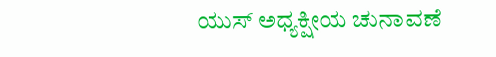ಯುಸ್ ಅಧ್ಯಕ್ಷೀಯ ಚುನಾವಣೆ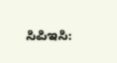ಸಿಪಿಇಸಿ: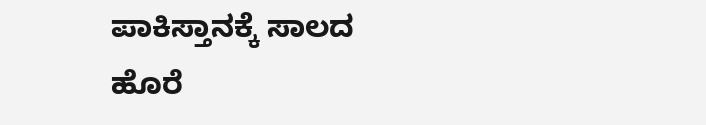ಪಾಕಿಸ್ತಾನಕ್ಕೆ ಸಾಲದ ಹೊರೆ